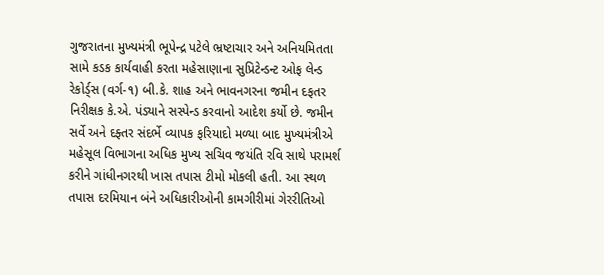ગુજરાતના મુખ્યમંત્રી ભૂપેન્દ્ર પટેલે ભ્રષ્ટાચાર અને અનિયમિતતા સામે કડક કાર્યવાહી કરતા મહેસાણાના સુપ્રિટેન્ડન્ટ ઓફ લેન્ડ રેકોર્ડ્‌સ (વર્ગ-૧) બી.કે. શાહ અને ભાવનગરના જમીન દફતર નિરીક્ષક કે.એ. પંડ્યાને સસ્પેન્ડ કરવાનો આદેશ કર્યો છે. જમીન સર્વે અને દફ્તર સંદર્ભે વ્યાપક ફરિયાદો મળ્યા બાદ મુખ્યમંત્રીએ મહેસૂલ વિભાગના અધિક મુખ્ય સચિવ જયંતિ રવિ સાથે પરામર્શ કરીને ગાંધીનગરથી ખાસ તપાસ ટીમો મોકલી હતી. આ સ્થળ તપાસ દરમિયાન બંને અધિકારીઓની કામગીરીમાં ગેરરીતિઓ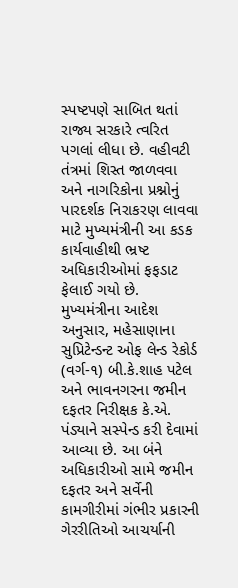સ્પષ્ટપણે સાબિત થતાં રાજ્ય સરકારે ત્વરિત પગલાં લીધા છે. વહીવટી તંત્રમાં શિસ્ત જાળવવા અને નાગરિકોના પ્રશ્નોનું પારદર્શક નિરાકરણ લાવવા માટે મુખ્યમંત્રીની આ કડક કાર્યવાહીથી ભ્રષ્ટ અધિકારીઓમાં ફફડાટ ફેલાઈ ગયો છે.
મુખ્યમંત્રીના આદેશ અનુસાર, મહેસાણાના સુપ્રિટેન્ડન્ટ ઓફ લેન્ડ રેકોર્ડ (વર્ગ-૧) બી.કે.શાહ પટેલ અને ભાવનગરના જમીન દફતર નિરીક્ષક કે.એ. પંડ્યાને સસ્પેન્ડ કરી દેવામાં આવ્યા છે. આ બંને અધિકારીઓ સામે જમીન દફતર અને સર્વેની કામગીરીમાં ગંભીર પ્રકારની ગેરરીતિઓ આચર્યાની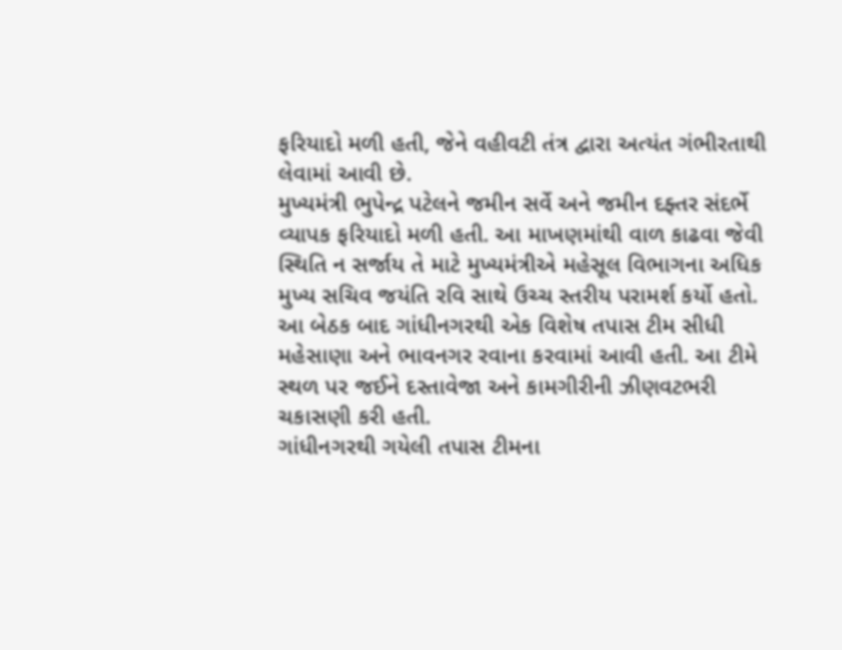ફરિયાદો મળી હતી, જેને વહીવટી તંત્ર દ્વારા અત્યંત ગંભીરતાથી લેવામાં આવી છે.
મુખ્યમંત્રી ભુપેન્દ્ર પટેલને જમીન સર્વે અને જમીન દફ્તર સંદર્ભે વ્યાપક ફરિયાદો મળી હતી. આ માખણમાંથી વાળ કાઢવા જેવી સ્થિતિ ન સર્જાય તે માટે મુખ્યમંત્રીએ મહેસૂલ વિભાગના અધિક મુખ્ય સચિવ જયંતિ રવિ સાથે ઉચ્ચ સ્તરીય પરામર્શ કર્યો હતો. આ બેઠક બાદ ગાંધીનગરથી એક વિશેષ તપાસ ટીમ સીધી મહેસાણા અને ભાવનગર રવાના કરવામાં આવી હતી. આ ટીમે સ્થળ પર જઈને દસ્તાવેજા અને કામગીરીની ઝીણવટભરી ચકાસણી કરી હતી.
ગાંધીનગરથી ગયેલી તપાસ ટીમના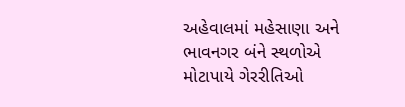અહેવાલમાં મહેસાણા અને ભાવનગર બંને સ્થળોએ મોટાપાયે ગેરરીતિઓ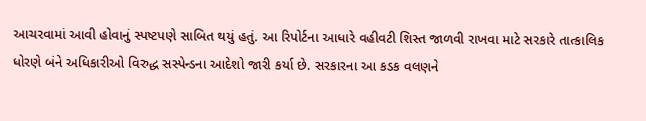આચરવામાં આવી હોવાનું સ્પષ્ટપણે સાબિત થયું હતું. આ રિપોર્ટના આધારે વહીવટી શિસ્ત જાળવી રાખવા માટે સરકારે તાત્કાલિક ધોરણે બંને અધિકારીઓ વિરુદ્ધ સસ્પેન્ડના આદેશો જારી કર્યા છે. સરકારના આ કડક વલણને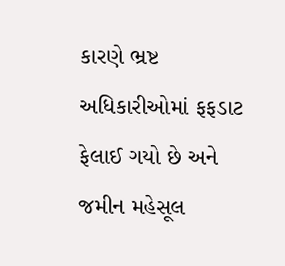કારણે ભ્રષ્ટ અધિકારીઓમાં ફફડાટ ફેલાઈ ગયો છે અને જમીન મહેસૂલ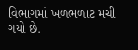વિભાગમાં ખળભળાટ મચી ગયો છે.